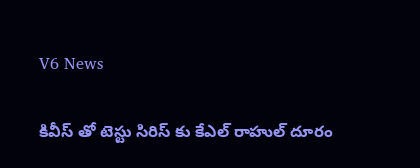V6 News

కివీస్ తో టెస్టు సిరిస్ కు కేఎల్ రాహుల్ దూరం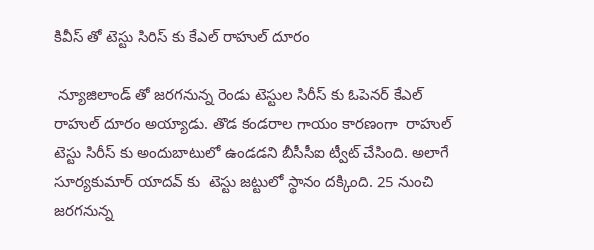కివీస్ తో టెస్టు సిరిస్ కు కేఎల్ రాహుల్ దూరం

 న్యూజిలాండ్ తో జరగనున్న రెండు టెస్టుల సిరీస్ కు ఓపెనర్ కేఎల్ రాహుల్ దూరం అయ్యాడు. తొడ కండరాల గాయం కారణంగా  రాహుల్ టెస్టు సిరీస్ కు అందుబాటులో ఉండడని బీసీసీఐ ట్వీట్ చేసింది. అలాగే సూర్యకుమార్ యాదవ్ కు  టెస్టు జట్టులో స్థానం దక్కింది. 25 నుంచి జరగనున్న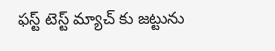ఫస్ట్ టెస్ట్ మ్యాచ్ కు జట్టును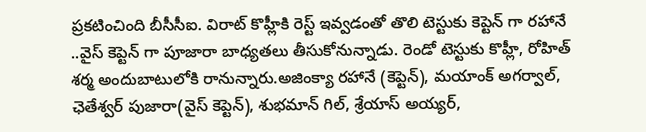ప్రకటించింది బీసీసీఐ. విరాట్ కొహ్లీకి రెస్ట్ ఇవ్వడంతో తొలి టెస్టుకు కెప్టెన్ గా రహానే ..వైస్ కెప్టెన్ గా పూజారా బాధ్యతలు తీసుకోనున్నాడు. రెండో టెస్టుకు కొహ్లీ, రోహిత్ శర్మ అందుబాటులోకి రానున్నారు.అజింక్యా రహానే (కెప్టెన్), మయాంక్ అగర్వాల్, ఛెతేశ్వర్ పుజారా(వైస్ కెప్టెన్), శుభమాన్ గిల్, శ్రేయాస్ అయ్యర్,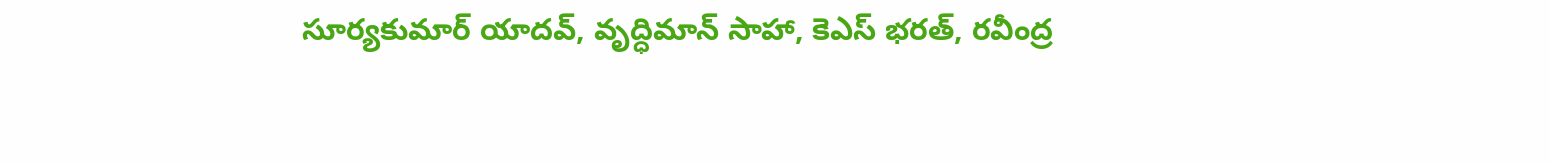సూర్యకుమార్ యాదవ్, వృద్ధిమాన్ సాహా, కెఎస్ భరత్, రవీంద్ర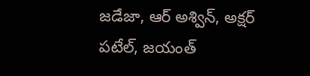జడేజా, ఆర్ అశ్విన్, అక్షర్ పటేల్, జయంత్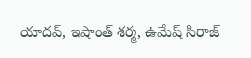యాదవ్, ఇషాంత్ శర్మ, ఉమేష్ సిరాజ్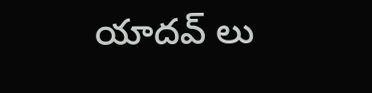యాదవ్ లు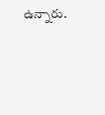ఉన్నారు.